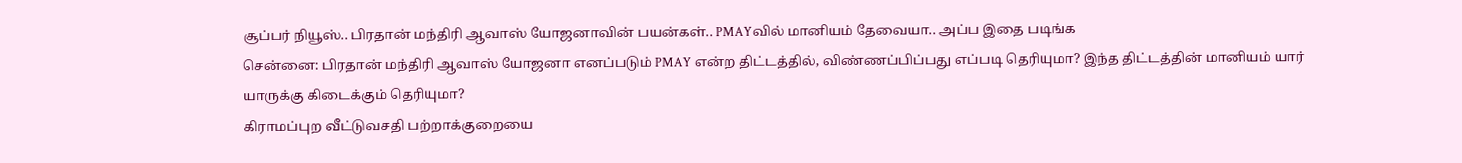சூப்பர் நியூஸ்.. பிரதான் மந்திரி ஆவாஸ் யோஜனாவின் பயன்கள்.. PMAYவில் மானியம் தேவையா.. அப்ப இதை படிங்க
சென்னை: பிரதான் மந்திரி ஆவாஸ் யோஜனா எனப்படும் PMAY என்ற திட்டத்தில், விண்ணப்பிப்பது எப்படி தெரியுமா? இந்த திட்டத்தின் மானியம் யார் யாருக்கு கிடைக்கும் தெரியுமா?
கிராமப்புற வீட்டுவசதி பற்றாக்குறையை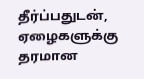தீர்ப்பதுடன், ஏழைகளுக்கு தரமான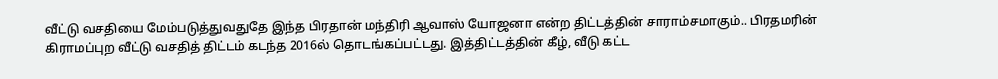வீட்டு வசதியை மேம்படுத்துவதுதே இந்த பிரதான் மந்திரி ஆவாஸ் யோஜனா என்ற திட்டத்தின் சாராம்சமாகும்.. பிரதமரின் கிராமப்புற வீட்டு வசதித் திட்டம் கடந்த 2016ல் தொடங்கப்பட்டது. இத்திட்டத்தின் கீழ், வீடு கட்ட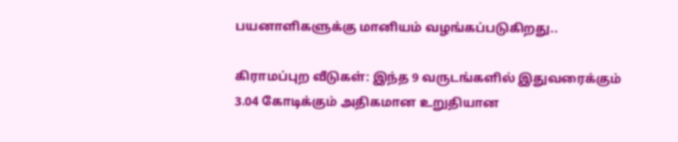பயனாளிகளுக்கு மானியம் வழங்கப்படுகிறது..

கிராமப்புற வீடுகள்: இந்த 9 வருடங்களில் இதுவரைக்கும் 3.04 கோடிக்கும் அதிகமான உறுதியான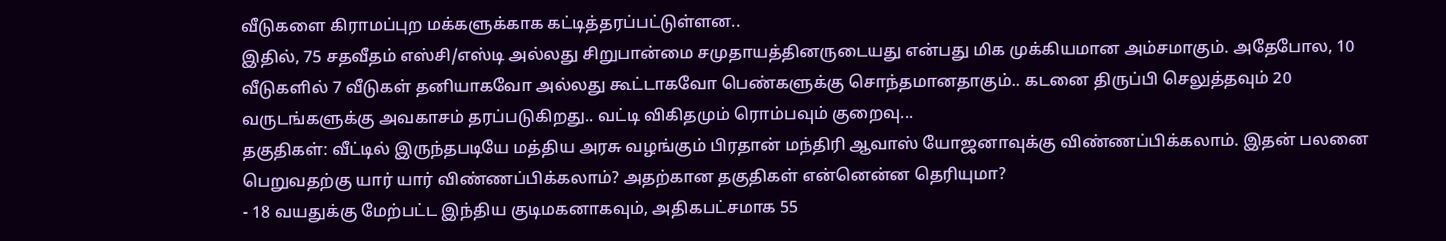வீடுகளை கிராமப்புற மக்களுக்காக கட்டித்தரப்பட்டுள்ளன..
இதில், 75 சதவீதம் எஸ்சி/எஸ்டி அல்லது சிறுபான்மை சமுதாயத்தினருடையது என்பது மிக முக்கியமான அம்சமாகும். அதேபோல, 10 வீடுகளில் 7 வீடுகள் தனியாகவோ அல்லது கூட்டாகவோ பெண்களுக்கு சொந்தமானதாகும்.. கடனை திருப்பி செலுத்தவும் 20 வருடங்களுக்கு அவகாசம் தரப்படுகிறது.. வட்டி விகிதமும் ரொம்பவும் குறைவு...
தகுதிகள்: வீட்டில் இருந்தபடியே மத்திய அரசு வழங்கும் பிரதான் மந்திரி ஆவாஸ் யோஜனாவுக்கு விண்ணப்பிக்கலாம். இதன் பலனை பெறுவதற்கு யார் யார் விண்ணப்பிக்கலாம்? அதற்கான தகுதிகள் என்னென்ன தெரியுமா?
- 18 வயதுக்கு மேற்பட்ட இந்திய குடிமகனாகவும், அதிகபட்சமாக 55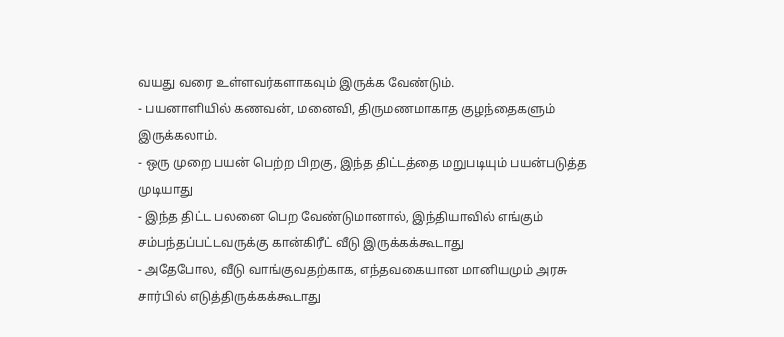வயது வரை உள்ளவர்களாகவும் இருக்க வேண்டும்.
- பயனாளியில் கணவன், மனைவி, திருமணமாகாத குழந்தைகளும் இருக்கலாம்.
- ஒரு முறை பயன் பெற்ற பிறகு, இந்த திட்டத்தை மறுபடியும் பயன்படுத்த முடியாது
- இந்த திட்ட பலனை பெற வேண்டுமானால், இந்தியாவில் எங்கும் சம்பந்தப்பட்டவருக்கு கான்கிரீட் வீடு இருக்கக்கூடாது
- அதேபோல, வீடு வாங்குவதற்காக, எந்தவகையான மானியமும் அரசு சார்பில் எடுத்திருக்கக்கூடாது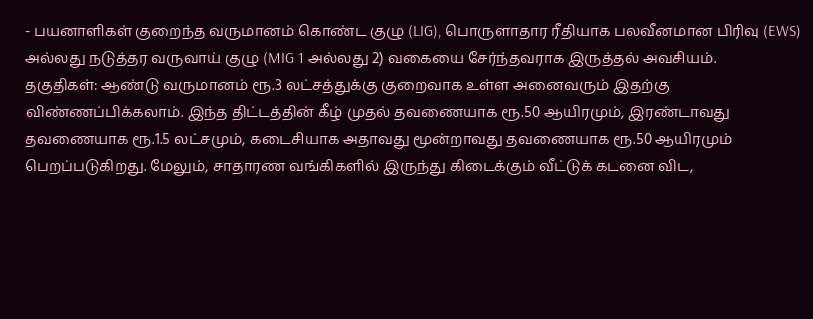- பயனாளிகள் குறைந்த வருமானம் கொண்ட குழு (LIG), பொருளாதார ரீதியாக பலவீனமான பிரிவு (EWS) அல்லது நடுத்தர வருவாய் குழு (MIG 1 அல்லது 2) வகையை சேர்ந்தவராக இருத்தல் அவசியம்.
தகுதிகள்: ஆண்டு வருமானம் ரூ.3 லட்சத்துக்கு குறைவாக உள்ள அனைவரும் இதற்கு விண்ணப்பிக்கலாம். இந்த திட்டத்தின் கீழ் முதல் தவணையாக ரூ.50 ஆயிரமும், இரண்டாவது தவணையாக ரூ.1.5 லட்சமும், கடைசியாக அதாவது மூன்றாவது தவணையாக ரூ.50 ஆயிரமும் பெறப்படுகிறது. மேலும், சாதாரண வங்கிகளில் இருந்து கிடைக்கும் வீட்டுக் கடனை விட,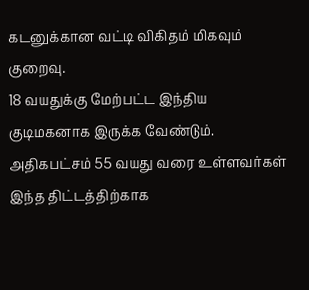கடனுக்கான வட்டி விகிதம் மிகவும் குறைவு.
18 வயதுக்கு மேற்பட்ட இந்திய குடிமகனாக இருக்க வேண்டும். அதிகபட்சம் 55 வயது வரை உள்ளவர்கள் இந்த திட்டத்திற்காக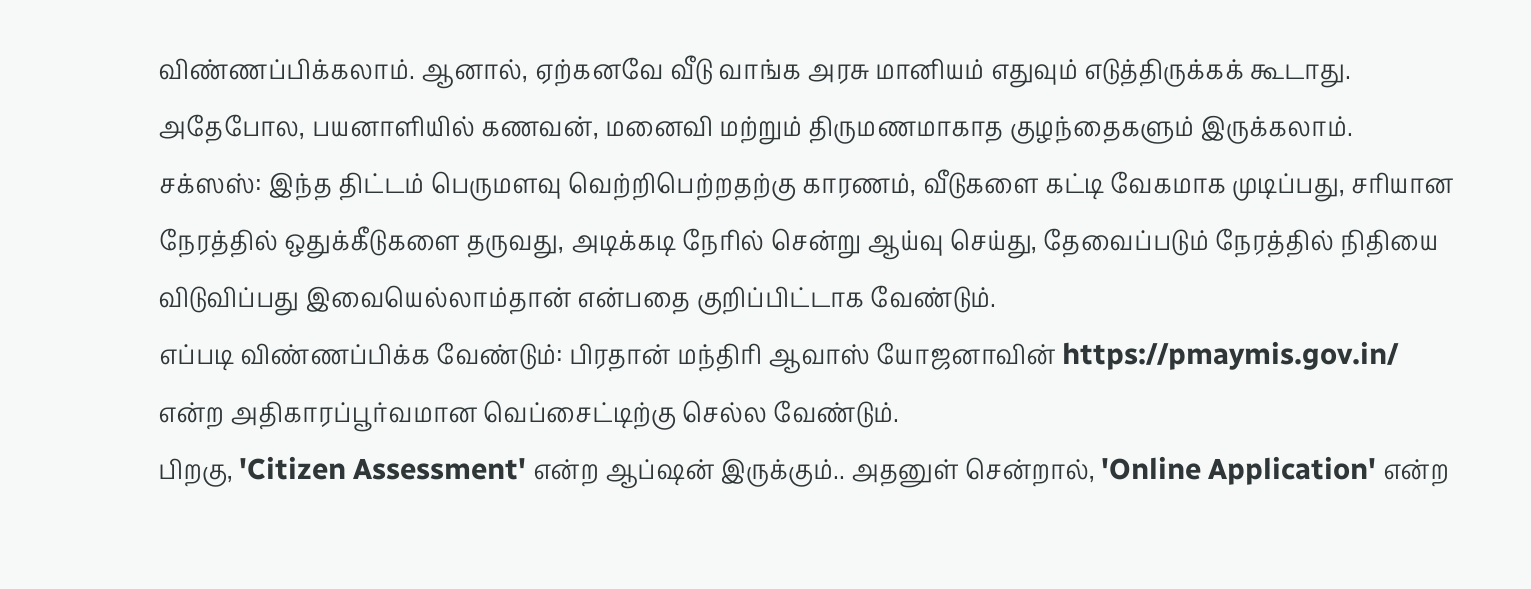விண்ணப்பிக்கலாம். ஆனால், ஏற்கனவே வீடு வாங்க அரசு மானியம் எதுவும் எடுத்திருக்கக் கூடாது. அதேபோல, பயனாளியில் கணவன், மனைவி மற்றும் திருமணமாகாத குழந்தைகளும் இருக்கலாம்.
சக்ஸஸ்: இந்த திட்டம் பெருமளவு வெற்றிபெற்றதற்கு காரணம், வீடுகளை கட்டி வேகமாக முடிப்பது, சரியான நேரத்தில் ஒதுக்கீடுகளை தருவது, அடிக்கடி நேரில் சென்று ஆய்வு செய்து, தேவைப்படும் நேரத்தில் நிதியை விடுவிப்பது இவையெல்லாம்தான் என்பதை குறிப்பிட்டாக வேண்டும்.
எப்படி விண்ணப்பிக்க வேண்டும்: பிரதான் மந்திரி ஆவாஸ் யோஜனாவின் https://pmaymis.gov.in/ என்ற அதிகாரப்பூர்வமான வெப்சைட்டிற்கு செல்ல வேண்டும்.
பிறகு, 'Citizen Assessment' என்ற ஆப்ஷன் இருக்கும்.. அதனுள் சென்றால், 'Online Application' என்ற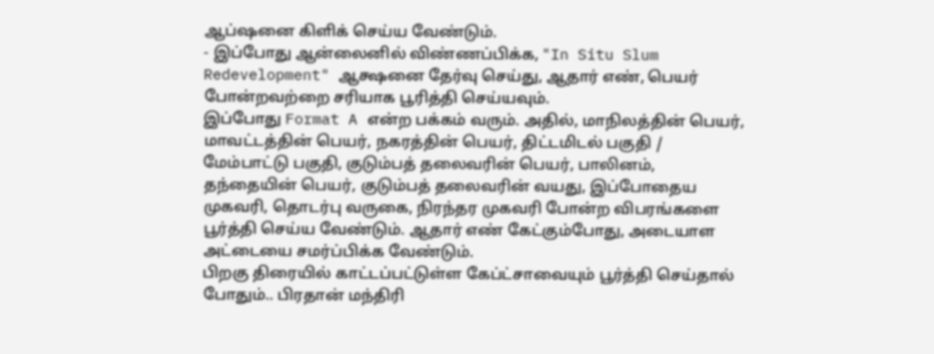ஆப்ஷனை கிளிக் செய்ய வேண்டும்.
- இப்போது ஆன்லைனில் விண்ணப்பிக்க, "In Situ Slum Redevelopment" ஆக்ஷனை தேர்வு செய்து, ஆதார் எண், பெயர் போன்றவற்றை சரியாக பூரித்தி செய்யவும்.
இப்போது Format A என்ற பக்கம் வரும். அதில், மாநிலத்தின் பெயர், மாவட்டத்தின் பெயர், நகரத்தின் பெயர், திட்டமிடல் பகுதி / மேம்பாட்டு பகுதி, குடும்பத் தலைவரின் பெயர், பாலினம், தந்தையின் பெயர், குடும்பத் தலைவரின் வயது, இப்போதைய முகவரி, தொடர்பு வருகை, நிரந்தர முகவரி போன்ற விபரங்களை பூர்த்தி செய்ய வேண்டும். ஆதார் எண் கேட்கும்போது, அடையாள அட்டையை சமர்ப்பிக்க வேண்டும்.
பிறகு திரையில் காட்டப்பட்டுள்ள கேப்ட்சாவையும் பூர்த்தி செய்தால் போதும்.. பிரதான் மந்திரி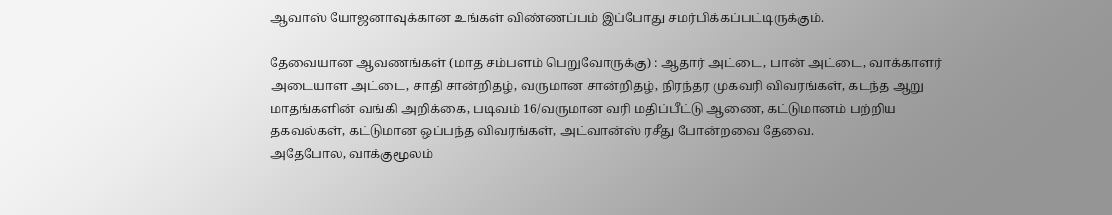ஆவாஸ் யோஜனாவுக்கான உங்கள் விண்ணப்பம் இப்போது சமர்பிக்கப்பட்டிருக்கும்.

தேவையான ஆவணங்கள் (மாத சம்பளம் பெறுவோருக்கு) : ஆதார் அட்டை, பான் அட்டை, வாக்காளர் அடையாள அட்டை, சாதி சான்றிதழ், வருமான சான்றிதழ், நிரந்தர முகவரி விவரங்கள், கடந்த ஆறு மாதங்களின் வங்கி அறிக்கை, படிவம் 16/வருமான வரி மதிப்பீட்டு ஆணை, கட்டுமானம் பற்றிய தகவல்கள், கட்டுமான ஒப்பந்த விவரங்கள், அட்வான்ஸ் ரசீது போன்றவை தேவை.
அதேபோல, வாக்குமூலம்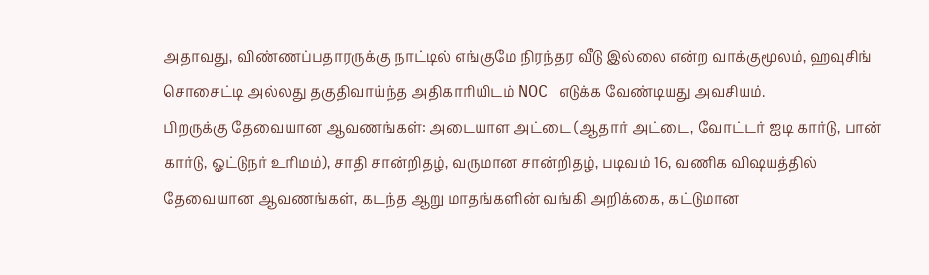அதாவது, விண்ணப்பதாரருக்கு நாட்டில் எங்குமே நிரந்தர வீடு இல்லை என்ற வாக்குமூலம், ஹவுசிங் சொசைட்டி அல்லது தகுதிவாய்ந்த அதிகாரியிடம் NOC எடுக்க வேண்டியது அவசியம்.
பிறருக்கு தேவையான ஆவணங்கள்: அடையாள அட்டை (ஆதார் அட்டை, வோட்டர் ஐடி கார்டு, பான் கார்டு, ஓட்டுநர் உரிமம்), சாதி சான்றிதழ், வருமான சான்றிதழ், படிவம் 16, வணிக விஷயத்தில் தேவையான ஆவணங்கள், கடந்த ஆறு மாதங்களின் வங்கி அறிக்கை, கட்டுமான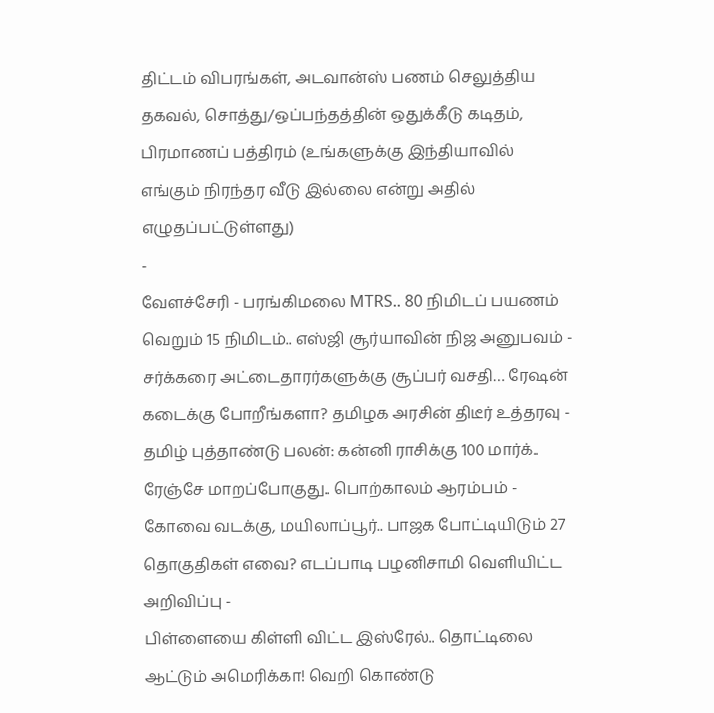திட்டம் விபரங்கள், அடவான்ஸ் பணம் செலுத்திய தகவல், சொத்து/ஒப்பந்தத்தின் ஒதுக்கீடு கடிதம், பிரமாணப் பத்திரம் (உங்களுக்கு இந்தியாவில் எங்கும் நிரந்தர வீடு இல்லை என்று அதில் எழுதப்பட்டுள்ளது)
-
வேளச்சேரி - பரங்கிமலை MTRS.. 80 நிமிடப் பயணம் வெறும் 15 நிமிடம்.. எஸ்ஜி சூர்யாவின் நிஜ அனுபவம் -
சர்க்கரை அட்டைதாரர்களுக்கு சூப்பர் வசதி… ரேஷன் கடைக்கு போறீங்களா? தமிழக அரசின் திடீர் உத்தரவு -
தமிழ் புத்தாண்டு பலன்: கன்னி ராசிக்கு 100 மார்க்.. ரேஞ்சே மாறப்போகுது.. பொற்காலம் ஆரம்பம் -
கோவை வடக்கு, மயிலாப்பூர்.. பாஜக போட்டியிடும் 27 தொகுதிகள் எவை? எடப்பாடி பழனிசாமி வெளியிட்ட அறிவிப்பு -
பிள்ளையை கிள்ளி விட்ட இஸ்ரேல்.. தொட்டிலை ஆட்டும் அமெரிக்கா! வெறி கொண்டு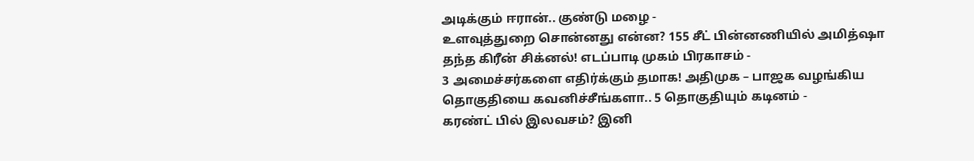அடிக்கும் ஈரான்.. குண்டு மழை -
உளவுத்துறை சொன்னது என்ன? 155 சீட் பின்னணியில் அமித்ஷா தந்த கிரீன் சிக்னல்! எடப்பாடி முகம் பிரகாசம் -
3 அமைச்சர்களை எதிர்க்கும் தமாக! அதிமுக – பாஜக வழங்கிய தொகுதியை கவனிச்சீங்களா.. 5 தொகுதியும் கடினம் -
கரண்ட் பில் இலவசம்? இனி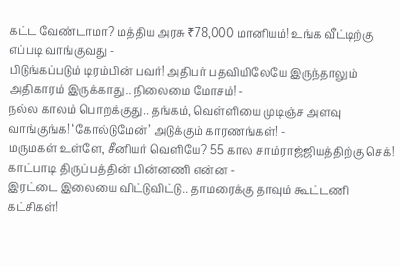கட்ட வேண்டாமா? மத்திய அரசு ₹78,000 மானியம்! உங்க வீட்டிற்கு எப்படி வாங்குவது -
பிடுங்கப்படும் டிரம்பின் பவர்! அதிபர் பதவியிலேயே இருந்தாலும் அதிகாரம் இருக்காது.. நிலைமை மோசம்! -
நல்ல காலம் பொறக்குது.. தங்கம், வெள்ளியை முடிஞ்ச அளவு வாங்குங்க! ‘கோல்டுமேன்’ அடுக்கும் காரணங்கள்! -
மருமகள் உள்ளே, சீனியர் வெளியே? 55 கால சாம்ராஜ்ஜியத்திற்கு செக்! காட்பாடி திருப்பத்தின் பின்னணி என்ன -
இரட்டை இலையை விட்டுவிட்டு.. தாமரைக்கு தாவும் கூட்டணி கட்சிகள்!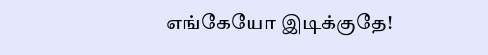எங்கேயோ இடிக்குதே!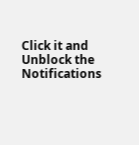Click it and Unblock the Notifications